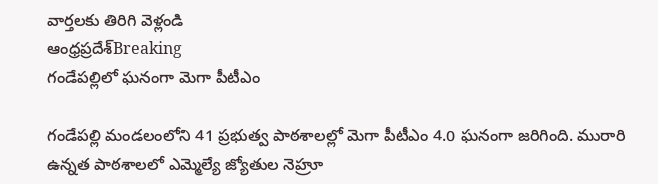వార్తలకు తిరిగి వెళ్లండి
ఆంధ్రప్రదేశ్Breaking
గండేపల్లిలో ఘనంగా మెగా పీటీఎం

గండేపల్లి మండలంలోని 41 ప్రభుత్వ పాఠశాలల్లో మెగా పీటీఎం 4.0 ఘనంగా జరిగింది. మురారి ఉన్నత పాఠశాలలో ఎమ్మెల్యే జ్యోతుల నెహ్రూ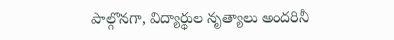పాల్గొనగా, విద్యార్థుల నృత్యాలు అందరినీ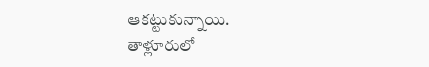ఆకట్టుకున్నాయి.
తాళ్లూరులో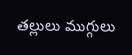తల్లులు ముగ్గులు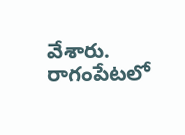వేశారు. రాగంపేటలో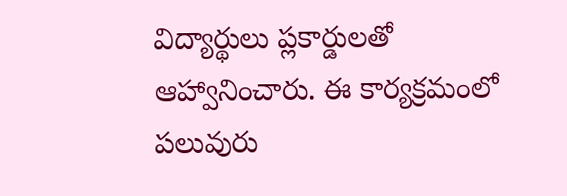విద్యార్థులు ప్లకార్డులతో ఆహ్వానించారు. ఈ కార్యక్రమంలో పలువురు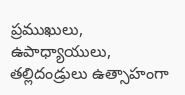ప్రముఖులు, ఉపాధ్యాయులు, తల్లిదండ్రులు ఉత్సాహంగా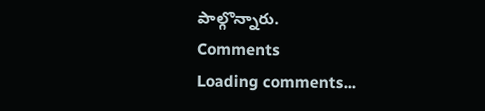పాల్గొన్నారు.
Comments
Loading comments...